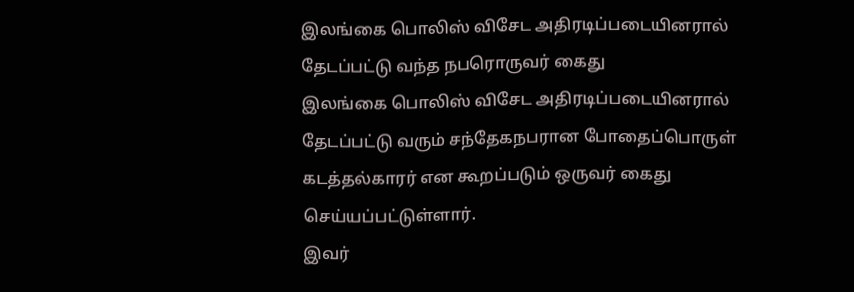இலங்கை பொலிஸ் விசேட அதிரடிப்படையினரால் தேடப்பட்டு வந்த நபரொருவர் கைது
இலங்கை பொலிஸ் விசேட அதிரடிப்படையினரால் தேடப்பட்டு வரும் சந்தேகநபரான போதைப்பொருள் கடத்தல்காரர் என கூறப்படும் ஒருவர் கைது செய்யப்பட்டுள்ளார்.
இவர்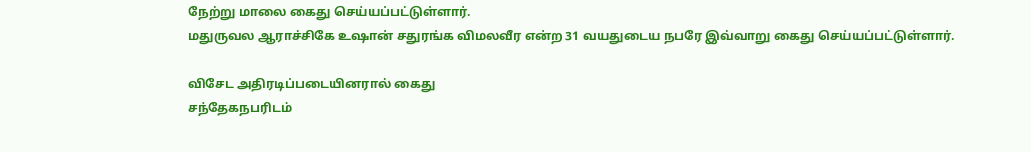நேற்று மாலை கைது செய்யப்பட்டுள்ளார்.
மதுருவல ஆராச்சிகே உஷான் சதுரங்க விமலவீர என்ற 31 வயதுடைய நபரே இவ்வாறு கைது செய்யப்பட்டுள்ளார்.

விசேட அதிரடிப்படையினரால் கைது
சந்தேகநபரிடம்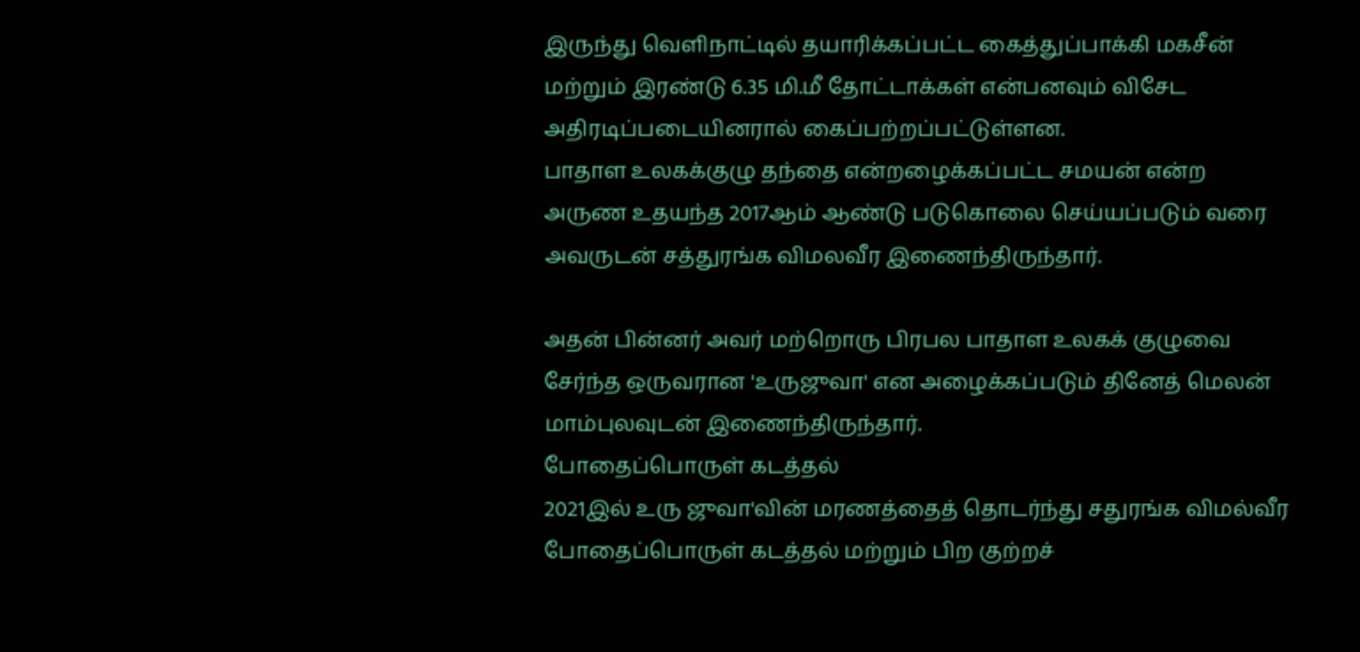இருந்து வெளிநாட்டில் தயாரிக்கப்பட்ட கைத்துப்பாக்கி மகசீன் மற்றும் இரண்டு 6.35 மி.மீ தோட்டாக்கள் என்பனவும் விசேட அதிரடிப்படையினரால் கைப்பற்றப்பட்டுள்ளன.
பாதாள உலகக்குழு தந்தை என்றழைக்கப்பட்ட சமயன் என்ற அருண உதயந்த 2017ஆம் ஆண்டு படுகொலை செய்யப்படும் வரை அவருடன் சத்துரங்க விமலவீர இணைந்திருந்தார்.

அதன் பின்னர் அவர் மற்றொரு பிரபல பாதாள உலகக் குழுவை சேர்ந்த ஒருவரான 'உருஜுவா' என அழைக்கப்படும் தினேத் மெலன் மாம்புலவுடன் இணைந்திருந்தார்.
போதைப்பொருள் கடத்தல்
2021இல் உரு ஜுவா'வின் மரணத்தைத் தொடர்ந்து சதுரங்க விமல்வீர போதைப்பொருள் கடத்தல் மற்றும் பிற குற்றச்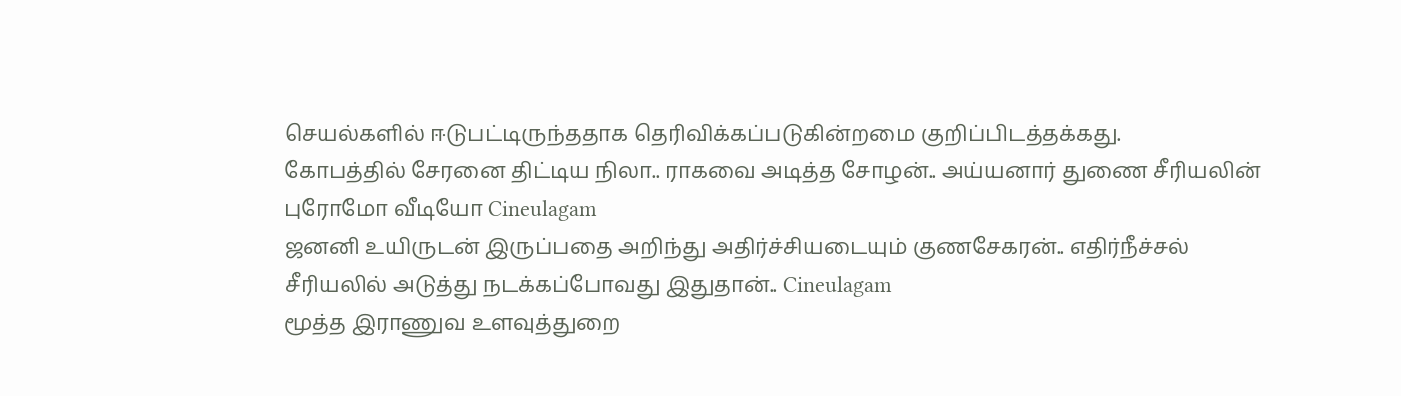செயல்களில் ஈடுபட்டிருந்ததாக தெரிவிக்கப்படுகின்றமை குறிப்பிடத்தக்கது.
கோபத்தில் சேரனை திட்டிய நிலா.. ராகவை அடித்த சோழன்.. அய்யனார் துணை சீரியலின் புரோமோ வீடியோ Cineulagam
ஜனனி உயிருடன் இருப்பதை அறிந்து அதிர்ச்சியடையும் குணசேகரன்.. எதிர்நீச்சல் சீரியலில் அடுத்து நடக்கப்போவது இதுதான்.. Cineulagam
மூத்த இராணுவ உளவுத்துறை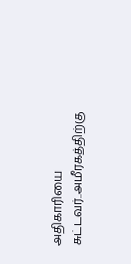அதிகாரியை சுட்டவர்..அமீரகத்திற்கு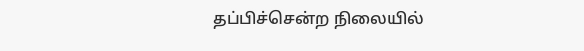தப்பிச்சென்ற நிலையில்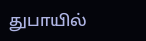துபாயில்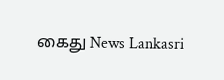கைது News Lankasri